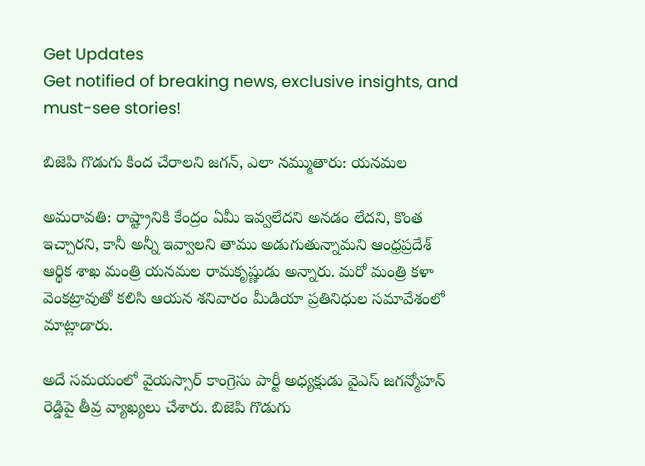Get Updates
Get notified of breaking news, exclusive insights, and must-see stories!

బిజెపి గొడుగు కింద చేరాలని జగన్, ఎలా నమ్ముతారు: యనమల

అమరావతి: రాష్ట్రానికి కేంద్రం ఏమీ ఇవ్వలేదని అనడం లేదని, కొంత ఇచ్చారని, కానీ అన్నీ ఇవ్వాలని తాము అడుగుతున్నామని ఆంధ్రప్రదేశ్ ఆర్థిక శాఖ మంత్రి యనమల రామకృష్ణుడు అన్నారు. మరో మంత్రి కళా వెంకట్రావుతో కలిసి ఆయన శనివారం మీడియా ప్రతినిధుల సమావేశంలో మాట్లాడారు.

అదే సమయంలో వైయస్సార్ కాంగ్రెసు పార్టీ అధ్యక్షుడు వైఎస్ జగన్మోహన్ రెడ్డిపై తీవ్ర వ్యాఖ్యలు చేశారు. బిజెపి గొడుగు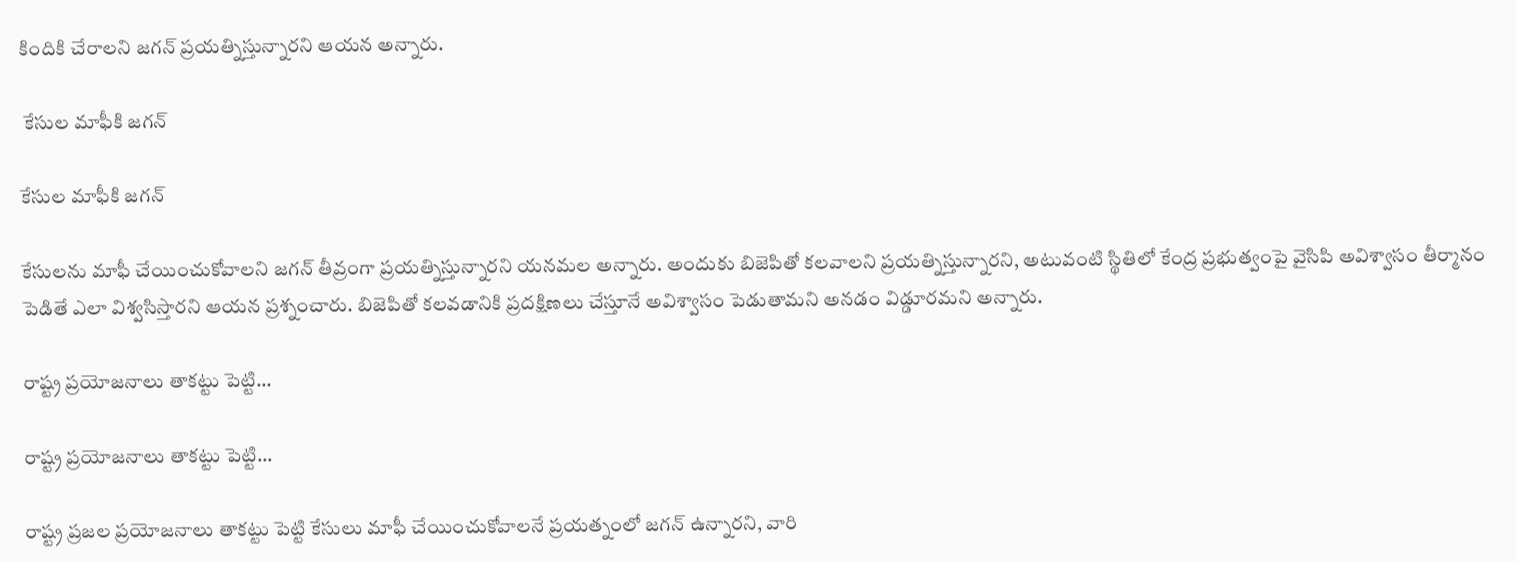కిందికి చేరాలని జగన్ ప్రయత్నిస్తున్నారని ఆయన అన్నారు.

 కేసుల మాఫీకి జగన్

కేసుల మాఫీకి జగన్

కేసులను మాఫీ చేయించుకోవాలని జగన్ తీవ్రంగా ప్రయత్నిస్తున్నారని యనమల అన్నారు. అందుకు బిజెపితో కలవాలని ప్రయత్నిస్తున్నారని, అటువంటి స్థితిలో కేంద్ర ప్రభుత్వంపై వైసిపి అవిశ్వాసం తీర్మానం పెడితే ఎలా విశ్వసిస్తారని ఆయన ప్రశ్నంచారు. బిజెపితో కలవడానికి ప్రదక్షిణలు చేస్తూనే అవిశ్వాసం పెడుతామని అనడం విడ్డూరమని అన్నారు.

రాష్ట్ర ప్రయోజనాలు తాకట్టు పెట్టి...

రాష్ట్ర ప్రయోజనాలు తాకట్టు పెట్టి...

రాష్ట్ర ప్రజల ప్రయోజనాలు తాకట్టు పెట్టి కేసులు మాఫీ చేయించుకోవాలనే ప్రయత్నంలో జగన్ ఉన్నారని, వారి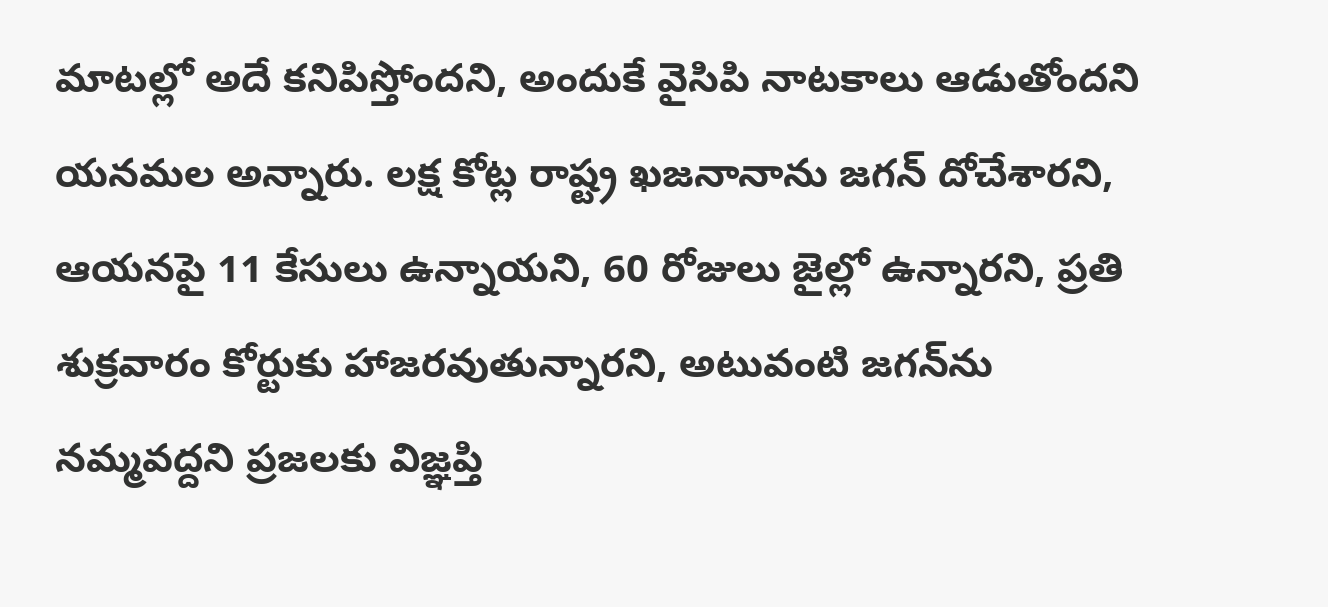మాటల్లో అదే కనిపిస్తోందని, అందుకే వైసిపి నాటకాలు ఆడుతోందని యనమల అన్నారు. లక్ష కోట్ల రాష్ట్ర ఖజనానాను జగన్ దోచేశారని, ఆయనపై 11 కేసులు ఉన్నాయని, 60 రోజులు జైల్లో ఉన్నారని, ప్రతి శుక్రవారం కోర్టుకు హాజరవుతున్నారని, అటువంటి జగన్‌ను నమ్మవద్దని ప్రజలకు విజ్ఞప్తి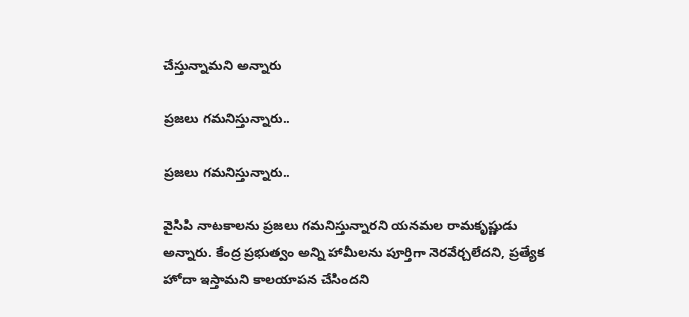చేస్తున్నామని అన్నారు

ప్రజలు గమనిస్తున్నారు..

ప్రజలు గమనిస్తున్నారు..

వైసిపి నాటకాలను ప్రజలు గమనిస్తున్నారని యనమల రామకృష్ణుడు అన్నారు. కేంద్ర ప్రభుత్వం అన్ని హామీలను పూర్తిగా నెరవేర్చలేదని, ప్రత్యేక హోదా ఇస్తామని కాలయాపన చేసిందని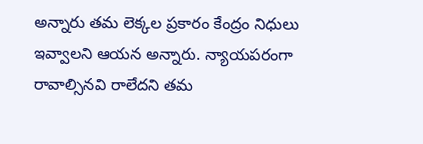అన్నారు తమ లెక్కల ప్రకారం కేంద్రం నిధులు ఇవ్వాలని ఆయన అన్నారు. న్యాయపరంగా రావాల్సినవి రాలేదని తమ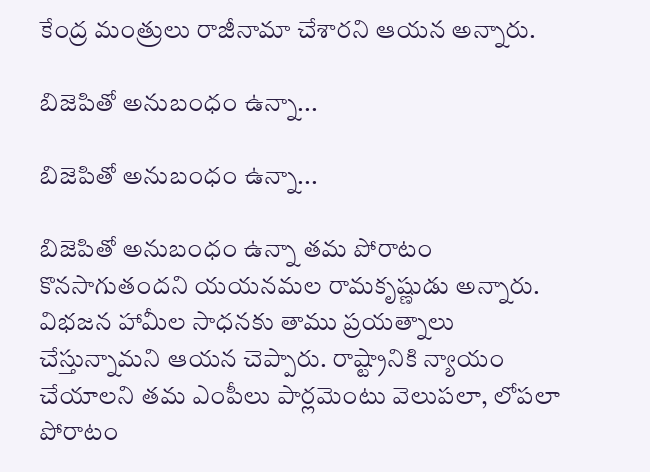కేంద్ర మంత్రులు రాజీనామా చేశారని ఆయన అన్నారు.

బిజెపితో అనుబంధం ఉన్నా...

బిజెపితో అనుబంధం ఉన్నా...

బిజెపితో అనుబంధం ఉన్నా తమ పోరాటం కొనసాగుతందని యయనమల రామకృష్ణుడు అన్నారు. విభజన హామీల సాధనకు తాము ప్రయత్నాలు చేస్తున్నామని ఆయన చెప్పారు. రాష్ట్రానికి న్యాయం చేయాలని తమ ఎంపీలు పార్లమెంటు వెలుపలా, లోపలా పోరాటం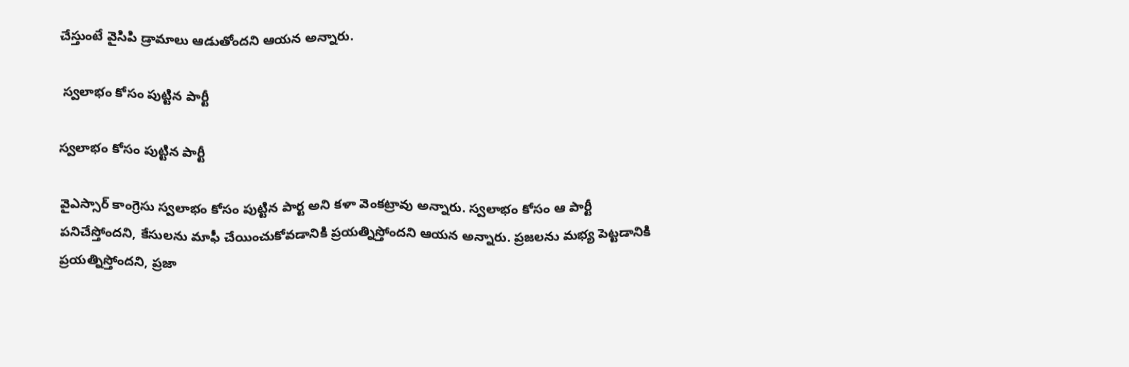చేస్తుంటే వైసిపి డ్రామాలు ఆడుతోందని ఆయన అన్నారు.

 స్వలాభం కోసం పుట్టిన పార్టీ

స్వలాభం కోసం పుట్టిన పార్టీ

వైఎస్సార్ కాంగ్రెసు స్వలాభం కోసం పుట్టిన పార్ట అని కళా వెంకట్రావు అన్నారు. స్వలాభం కోసం ఆ పార్టీ పనిచేస్తోందని, కేసులను మాఫీ చేయించుకోవడానికి ప్రయత్నిస్తోందని ఆయన అన్నారు. ప్రజలను మభ్య పెట్టడానికి ప్రయత్నిస్తోందని, ప్రజా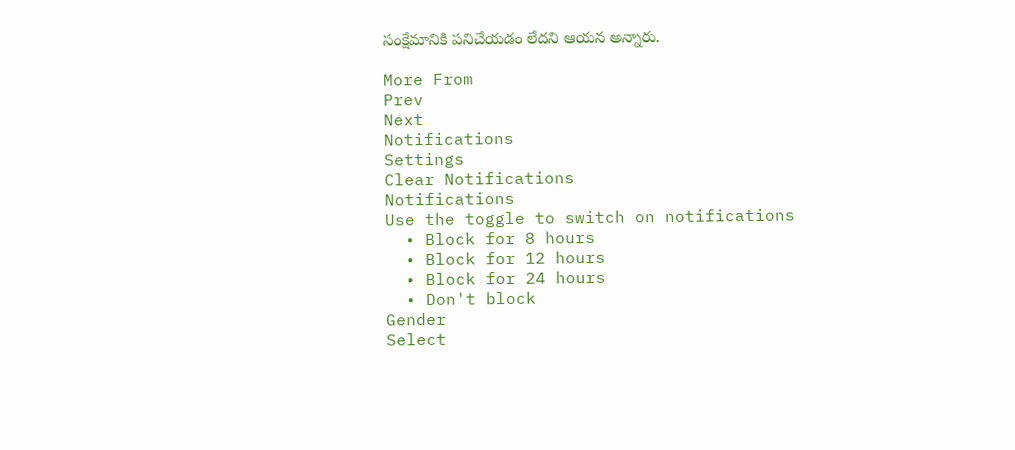సంక్షేమానికి పనిచేయడం లేదని ఆయన అన్నారు.

More From
Prev
Next
Notifications
Settings
Clear Notifications
Notifications
Use the toggle to switch on notifications
  • Block for 8 hours
  • Block for 12 hours
  • Block for 24 hours
  • Don't block
Gender
Select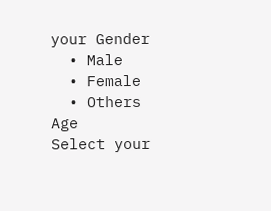your Gender
  • Male
  • Female
  • Others
Age
Select your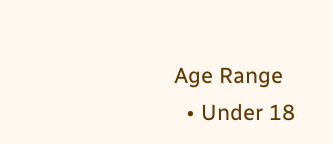Age Range
  • Under 18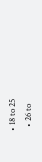• 18 to 25
  • 26 to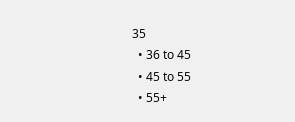35
  • 36 to 45
  • 45 to 55
  • 55+